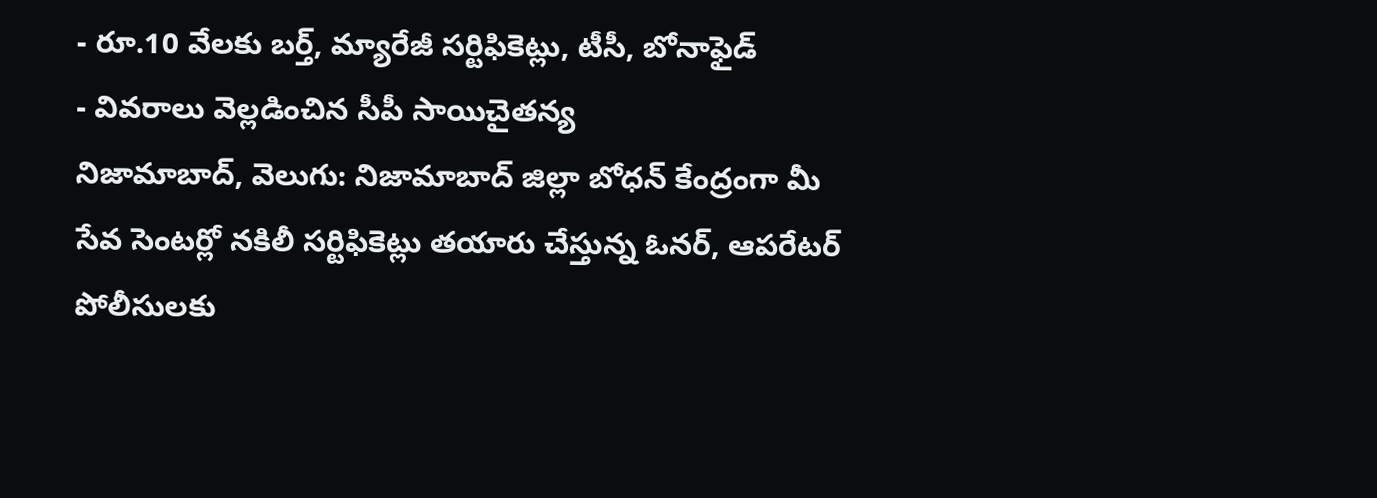- రూ.10 వేలకు బర్త్, మ్యారేజీ సర్టిఫికెట్లు, టీసీ, బోనాఫైడ్
- వివరాలు వెల్లడించిన సీపీ సాయిచైతన్య
నిజామాబాద్, వెలుగు: నిజామాబాద్ జిల్లా బోధన్ కేంద్రంగా మీ సేవ సెంటర్లో నకిలీ సర్టిఫికెట్లు తయారు చేస్తున్న ఓనర్, ఆపరేటర్ పోలీసులకు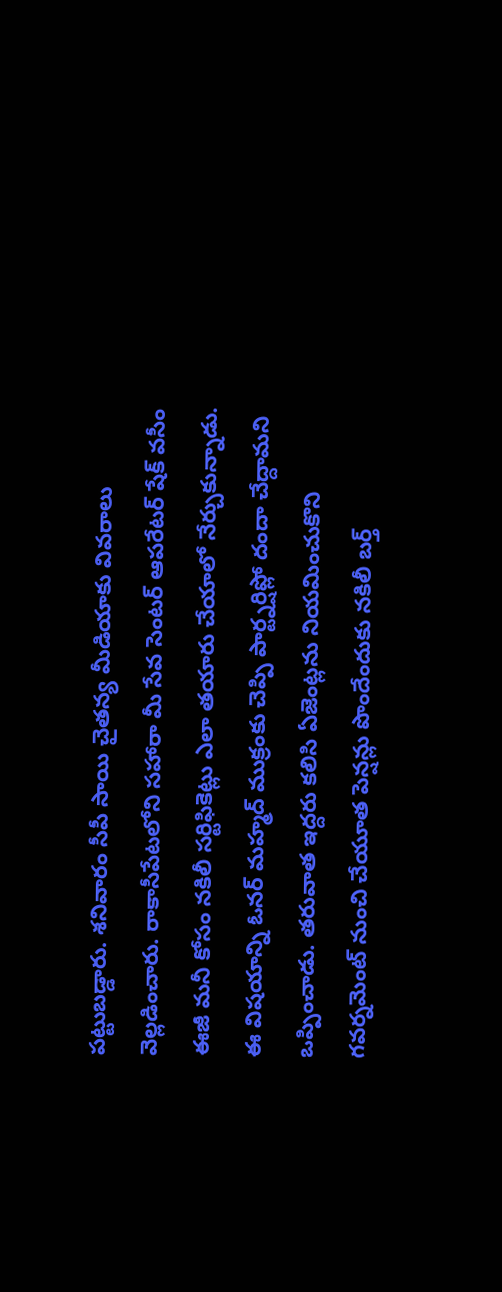పట్టుబడ్డారు. శనివారం సీపీ సాయి చైతన్య మీడియాకు వివరాలు వెల్లడించారు. రాకాసీపేటలోని సహారా మీ సేవ సెంటర్ ఆపరేటర్ షేక్ వసీం ఈజీ మనీ కోసం నకిలీ సర్టిఫికెట్లు ఎలా తయారు చేయాలో నేర్చుకున్నాడు.
ఈ విషయాన్ని ఓనర్ మహ్మద్ ముక్రంకు చెప్పి పార్ట్నర్షిప్లో దందా చేద్దామని ఒప్పించాడు. తరువాత ఇద్దరు కలిసి ఏజెంట్లను నియమించుకొని గవర్నమెంట్ నుంచి చేయూత పెన్షన్లు పొందేందుకు నకిలీ బర్త్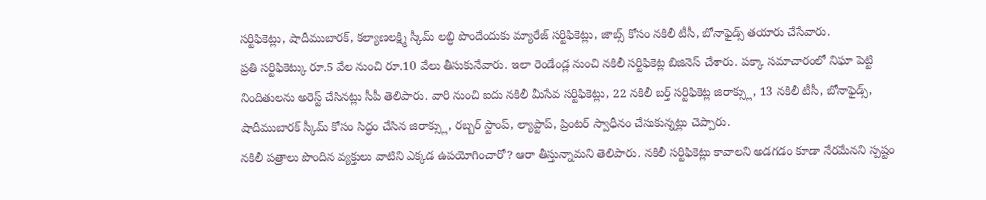సర్టిఫికెట్లు, షాదీముబారక్, కల్యాణలక్ష్మి స్కీమ్ లబ్ధి పొందేందుకు మ్యారేజ్ సర్టిఫికెట్లు, జాబ్స్ కోసం నకిలీ టీసీ, బోనాఫైడ్స్ తయారు చేసేవారు.
ప్రతి సర్టిఫికెట్కు రూ.5 వేల నుంచి రూ.10 వేలు తీసుకునేవారు. ఇలా రెండేండ్ల నుంచి నకిలీ సర్టిఫికెట్ల బిజినెస్ చేశారు. పక్కా సమాచారంలో నిఘా పెట్టి నిందితులను అరెస్ట్ చేసినట్లు సీపీ తెలిపారు. వారి నుంచి ఐదు నకిలీ మీసేవ సర్టిఫికెట్లు, 22 నకిలీ బర్త్ సర్టిఫికెట్ల జిరాక్స్లు, 13 నకిలీ టీసీ, బోనాఫైడ్స్, షాదీముబారక్ స్కీమ్ కోసం సిద్ధం చేసిన జిరాక్స్లు, రబ్బర్ స్టాంప్, ల్యాప్టాప్, ప్రింటర్ స్వాధీనం చేసుకున్నట్లు చెప్పారు.
నకిలీ పత్రాలు పొందిన వ్యక్తులు వాటిని ఎక్కడ ఉపయోగించారో? ఆరా తీస్తున్నామని తెలిపారు. నకిలీ సర్టిఫికెట్లు కావాలని అడగడం కూడా నేరమేనని స్పష్టం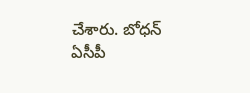చేశారు. బోధన్ ఏసీపీ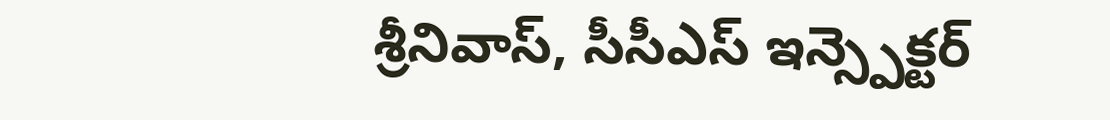శ్రీనివాస్, సీసీఎస్ ఇన్స్పెక్టర్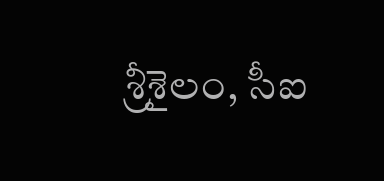శ్రీశైలం, సీఐ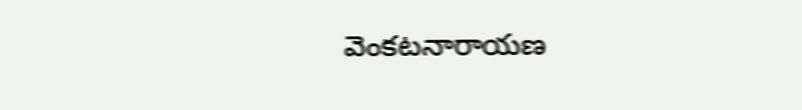వెంకటనారాయణ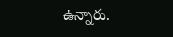ఉన్నారు.